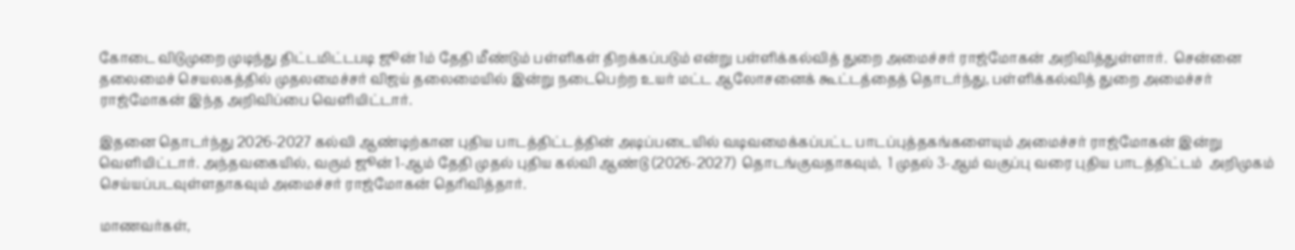கோடை விடுமுறை முடிந்து திட்டமிட்டபடி ஜூன் 1ம் தேதி மீண்டும் பள்ளிகள் திறக்கப்படும் என்று பள்ளிக்கல்வித் துறை அமைச்சர் ராஜ்மோகன் அறிவித்துள்ளார்.  சென்னை தலைமைச் செயலகத்தில் முதலமைச்சர் விஜய் தலைமையில் இன்று நடைபெற்ற உயர் மட்ட ஆலோசனைக் கூட்டத்தைத் தொடர்ந்து, பள்ளிக்கல்வித் துறை அமைச்சர் ராஜ்மோகன் இந்த அறிவிப்பை வெளியிட்டார்.

இதனை தொடர்ந்து 2026-2027 கல்வி ஆண்டிற்கான புதிய பாடத்திட்டத்தின் அடிப்படையில் வடிவமைக்கப்பட்ட பாடப்புத்தகங்களையும் அமைச்சர் ராஜ்மோகன் இன்று வெளியிட்டார். அந்தவகையில், வரும் ஜூன் 1-ஆம் தேதி முதல் புதிய கல்வி ஆண்டு (2026-2027)  தொடங்குவதாகவும்,  1 முதல் 3-ஆம் வகுப்பு வரை புதிய பாடத்திட்டம்  அறிமுகம் செய்யப்படவுள்ளதாகவும் அமைச்சர் ராஜ்மோகன் தெரிவித்தார்.

மாணவர்கள்,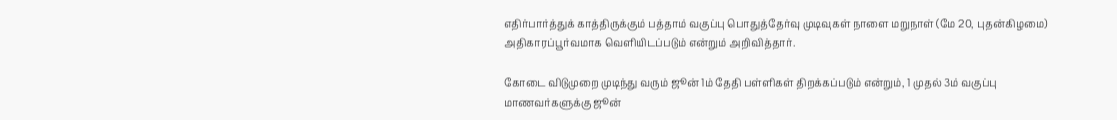எதிர்பார்த்துக் காத்திருக்கும் பத்தாம் வகுப்பு பொதுத்தேர்வு முடிவுகள் நாளை மறுநாள் (மே 20, புதன்கிழமை) அதிகாரப்பூர்வமாக வெளியிடப்படும் என்றும் அறிவித்தார்.

கோடை விடுமுறை முடிந்து வரும் ஜூன் 1ம் தேதி பள்ளிகள் திறக்கப்படும் என்றும், 1 முதல் 3ம் வகுப்பு மாணவர்களுக்கு ஜூன்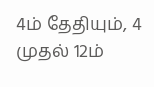4ம் தேதியும், 4 முதல் 12ம்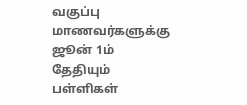வகுப்பு மாணவர்களுக்கு ஜூன் 1ம் தேதியும் பள்ளிகள்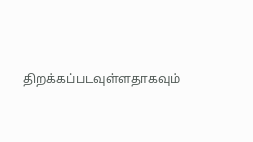திறக்கப்படவுள்ளதாகவும்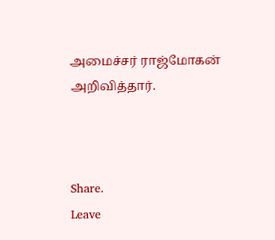அமைச்சர் ராஜ்மோகன் அறிவித்தார்.



Share.
Leave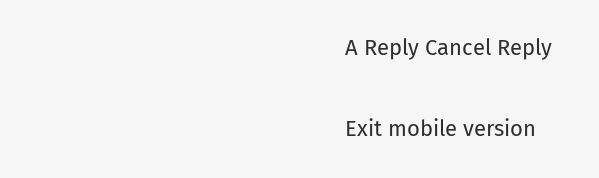A Reply Cancel Reply

Exit mobile version